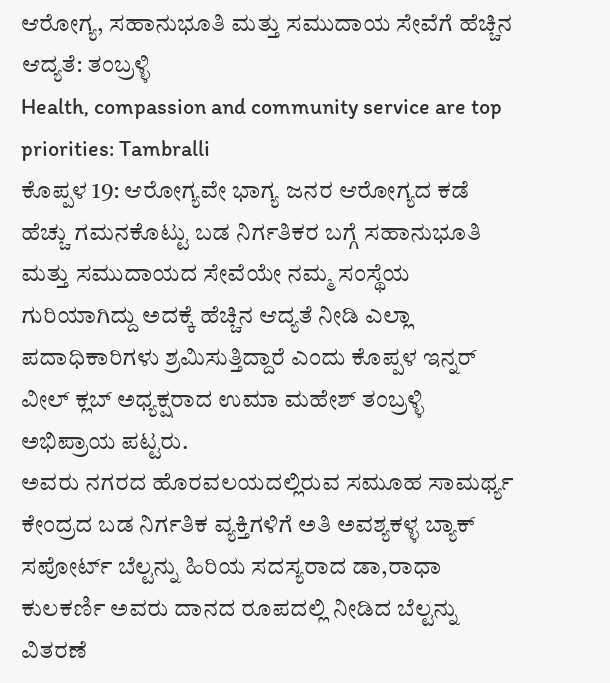ಆರೋಗ್ಯ, ಸಹಾನುಭೂತಿ ಮತ್ತು ಸಮುದಾಯ ಸೇವೆಗೆ ಹೆಚ್ಚಿನ ಆದ್ಯತೆ: ತಂಬ್ರಳ್ಳಿ
Health, compassion and community service are top priorities: Tambralli
ಕೊಪ್ಪಳ 19: ಆರೋಗ್ಯವೇ ಭಾಗ್ಯ ಜನರ ಆರೋಗ್ಯದ ಕಡೆ ಹೆಚ್ಚು ಗಮನಕೊಟ್ಟು ಬಡ ನಿರ್ಗತಿಕರ ಬಗ್ಗೆ ಸಹಾನುಭೂತಿ ಮತ್ತು ಸಮುದಾಯದ ಸೇವೆಯೇ ನಮ್ಮ ಸಂಸ್ಥೆಯ ಗುರಿಯಾಗಿದ್ದು ಅದಕ್ಕೆ ಹೆಚ್ಚಿನ ಆದ್ಯತೆ ನೀಡಿ ಎಲ್ಲಾ ಪದಾಧಿಕಾರಿಗಳು ಶ್ರಮಿಸುತ್ತಿದ್ದಾರೆ ಎಂದು ಕೊಪ್ಪಳ ಇನ್ನರ್ ವೀಲ್ ಕ್ಲಬ್ ಅಧ್ಯಕ್ಷರಾದ ಉಮಾ ಮಹೇಶ್ ತಂಬ್ರಳ್ಳಿ ಅಭಿಪ್ರಾಯ ಪಟ್ಟರು.
ಅವರು ನಗರದ ಹೊರವಲಯದಲ್ಲಿರುವ ಸಮೂಹ ಸಾಮರ್ಥ್ಯ ಕೇಂದ್ರದ ಬಡ ನಿರ್ಗತಿಕ ವ್ಯಕ್ತಿಗಳಿಗೆ ಅತಿ ಅವಶ್ಯಕಳ್ಳ ಬ್ಯಾಕ್ ಸಪೋರ್ಟ್ ಬೆಲ್ಟನ್ನು ಹಿರಿಯ ಸದಸ್ಯರಾದ ಡಾ,ರಾಧಾ ಕುಲಕರ್ಣಿ ಅವರು ದಾನದ ರೂಪದಲ್ಲಿ ನೀಡಿದ ಬೆಲ್ಟನ್ನು ವಿತರಣೆ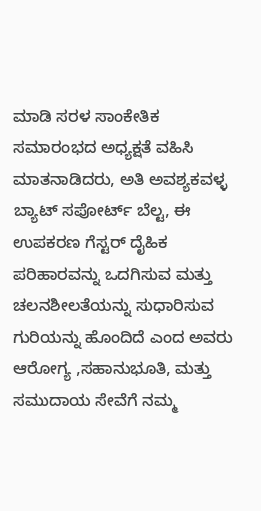ಮಾಡಿ ಸರಳ ಸಾಂಕೇತಿಕ ಸಮಾರಂಭದ ಅಧ್ಯಕ್ಷತೆ ವಹಿಸಿ ಮಾತನಾಡಿದರು, ಅತಿ ಅವಶ್ಯಕವಳ್ಳ ಬ್ಯಾಟ್ ಸಪೋರ್ಟ್ ಬೆಲ್ಟ, ಈ ಉಪಕರಣ ಗೆಸ್ಟರ್ ದೈಹಿಕ ಪರಿಹಾರವನ್ನು ಒದಗಿಸುವ ಮತ್ತು ಚಲನಶೀಲತೆಯನ್ನು ಸುಧಾರಿಸುವ ಗುರಿಯನ್ನು ಹೊಂದಿದೆ ಎಂದ ಅವರು ಆರೋಗ್ಯ ,ಸಹಾನುಭೂತಿ, ಮತ್ತು ಸಮುದಾಯ ಸೇವೆಗೆ ನಮ್ಮ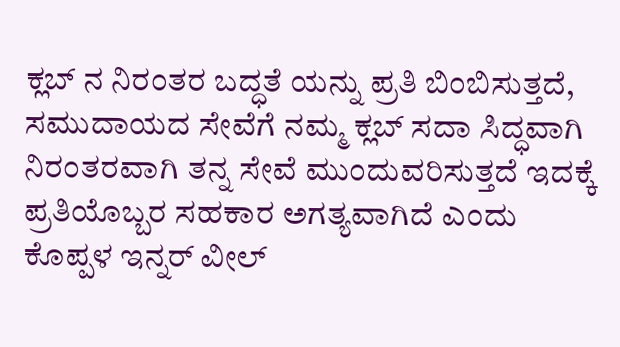ಕ್ಲಬ್ ನ ನಿರಂತರ ಬದ್ಧತೆ ಯನ್ನು ಪ್ರತಿ ಬಿಂಬಿಸುತ್ತದೆ, ಸಮುದಾಯದ ಸೇವೆಗೆ ನಮ್ಮ ಕ್ಲಬ್ ಸದಾ ಸಿದ್ಧವಾಗಿ ನಿರಂತರವಾಗಿ ತನ್ನ ಸೇವೆ ಮುಂದುವರಿಸುತ್ತದೆ ಇದಕ್ಕೆ ಪ್ರತಿಯೊಬ್ಬರ ಸಹಕಾರ ಅಗತ್ಯವಾಗಿದೆ ಎಂದು ಕೊಪ್ಪಳ ಇನ್ನರ್ ವೀಲ್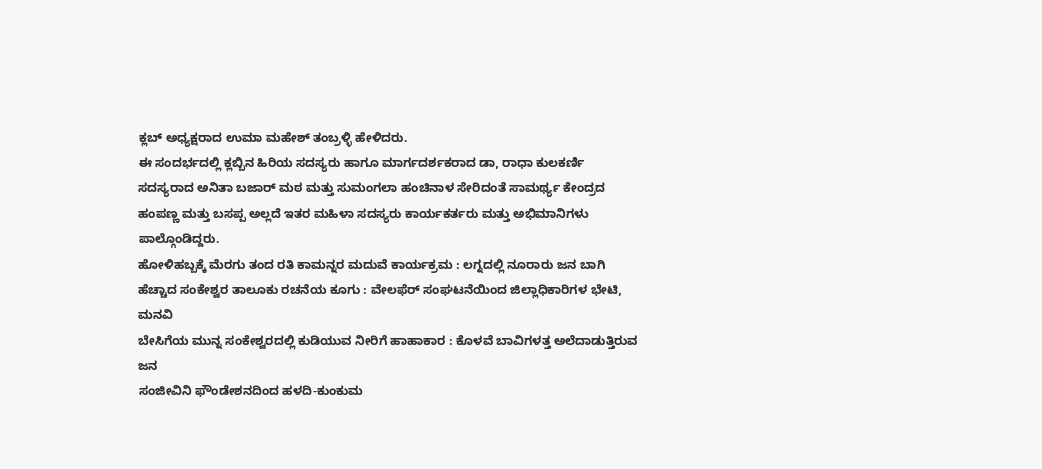ಕ್ಲಬ್ ಅಧ್ಯಕ್ಷರಾದ ಉಮಾ ಮಹೇಶ್ ತಂಬ್ರಳ್ಳಿ ಹೇಳಿದರು.
ಈ ಸಂದರ್ಭದಲ್ಲಿ ಕ್ಲಬ್ಬಿನ ಹಿರಿಯ ಸದಸ್ಯರು ಹಾಗೂ ಮಾರ್ಗದರ್ಶಕರಾದ ಡಾ, ರಾಧಾ ಕುಲಕರ್ಣಿ ಸದಸ್ಯರಾದ ಅನಿತಾ ಬಜಾರ್ ಮಠ ಮತ್ತು ಸುಮಂಗಲಾ ಹಂಚಿನಾಳ ಸೇರಿದಂತೆ ಸಾಮರ್ಥ್ಯ ಕೇಂದ್ರದ ಹಂಪಣ್ಣ ಮತ್ತು ಬಸಪ್ಪ ಅಲ್ಲದೆ ಇತರ ಮಹಿಳಾ ಸದಸ್ಯರು ಕಾರ್ಯಕರ್ತರು ಮತ್ತು ಅಭಿಮಾನಿಗಳು ಪಾಲ್ಗೊಂಡಿದ್ದರು.
ಹೋಳಿಹಬ್ಬಕ್ಕೆ ಮೆರಗು ತಂದ ರತಿ ಕಾಮನ್ನರ ಮದುವೆ ಕಾರ್ಯಕ್ರಮ : ಲಗ್ನದಲ್ಲಿ ನೂರಾರು ಜನ ಬಾಗಿ
ಹೆಚ್ಚಾದ ಸಂಕೇಶ್ವರ ತಾಲೂಕು ರಚನೆಯ ಕೂಗು : ವೇಲಫೆರ್ ಸಂಘಟನೆಯಿಂದ ಜಿಲ್ಲಾಧಿಕಾರಿಗಳ ಭೇಟಿ, ಮನವಿ
ಬೇಸಿಗೆಯ ಮುನ್ನ ಸಂಕೇಶ್ವರದಲ್ಲಿ ಕುಡಿಯುವ ನೀರಿಗೆ ಹಾಹಾಕಾರ : ಕೊಳವೆ ಬಾವಿಗಳತ್ತ ಅಲೆದಾಡುತ್ತಿರುವ ಜನ
ಸಂಜೀವಿನಿ ಫೌಂಡೇಶನದಿಂದ ಹಳದಿ-ಕುಂಕುಮ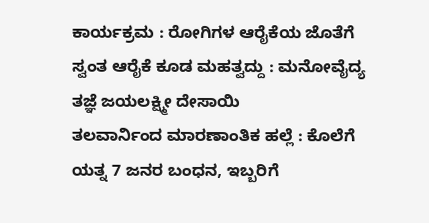ಕಾರ್ಯಕ್ರಮ : ರೋಗಿಗಳ ಆರೈಕೆಯ ಜೊತೆಗೆ ಸ್ವಂತ ಆರೈಕೆ ಕೂಡ ಮಹತ್ವದ್ದು : ಮನೋವೈದ್ಯ ತಜ್ಞೆ ಜಯಲಕ್ಷ್ಮೀ ದೇಸಾಯಿ
ತಲವಾರ್ನಿಂದ ಮಾರಣಾಂತಿಕ ಹಲ್ಲೆ : ಕೊಲೆಗೆ ಯತ್ನ 7 ಜನರ ಬಂಧನ, ಇಬ್ಬರಿಗೆ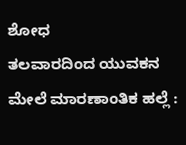ಶೋಧ
ತಲವಾರದಿಂದ ಯುವಕನ ಮೇಲೆ ಮಾರಣಾಂತಿಕ ಹಲ್ಲೆ :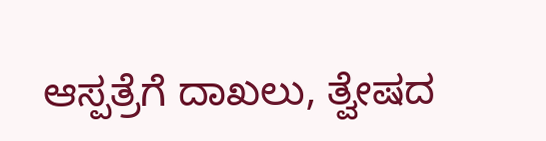ಆಸ್ಪತ್ರೆಗೆ ದಾಖಲು, ತ್ವೇಷದ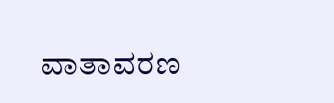ವಾತಾವರಣ